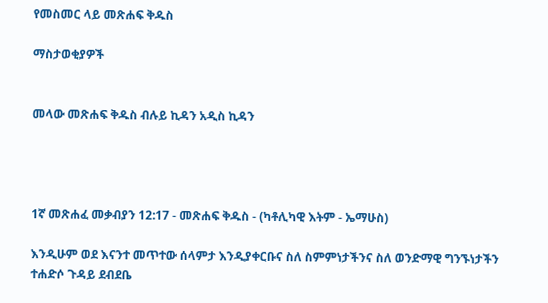የመስመር ላይ መጽሐፍ ቅዱስ

ማስታወቂያዎች


መላው መጽሐፍ ቅዱስ ብሉይ ኪዳን አዲስ ኪዳን




1ኛ መጽሐፈ መቃብያን 12:17 - መጽሐፍ ቅዱስ - (ካቶሊካዊ እትም - ኤማሁስ)

እንዲሁም ወደ እናንተ መጥተው ሰላምታ እንዲያቀርቡና ስለ ስምምነታችንና ስለ ወንድማዊ ግንኙነታችን ተሐድሶ ጉዳይ ደብደቤ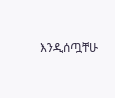እንዲሰጧቸሁ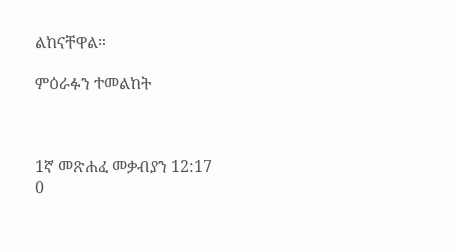ልከናቸዋል።

ምዕራፉን ተመልከት



1ኛ መጽሐፈ መቃብያን 12:17
0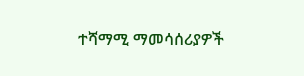ተሻማሚ ማመሳሰሪያዎች